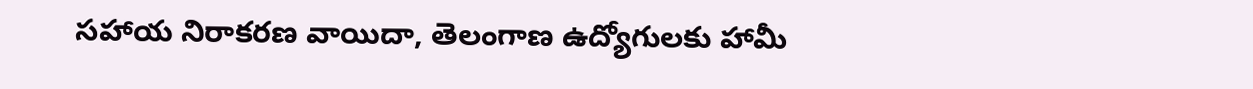సహాయ నిరాకరణ వాయిదా, తెలంగాణ ఉద్యోగులకు హామీ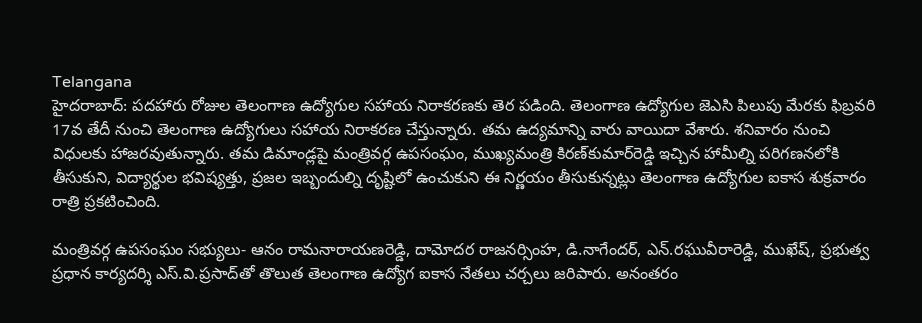Telangana
హైదరాబాద్: పదహారు రోజుల తెలంగాణ ఉద్యోగుల సహాయ నిరాకరణకు తెర పడింది. తెలంగాణ ఉద్యోగుల జెఎసి పిలుపు మేరకు ఫిబ్రవరి 17వ తేదీ నుంచి తెలంగాణ ఉద్యోగులు సహాయ నిరాకరణ చేస్తున్నారు. తమ ఉద్యమాన్ని వారు వాయిదా వేశారు. శనివారం నుంచి విధులకు హాజరవుతున్నారు. తమ డిమాండ్లపై మంత్రివర్గ ఉపసంఘం, ముఖ్యమంత్రి కిరణ్‌కుమార్‌రెడ్డి ఇచ్చిన హామీల్ని పరిగణనలోకి తీసుకుని, విద్యార్థుల భవిష్యత్తు, ప్రజల ఇబ్బందుల్ని దృష్టిలో ఉంచుకుని ఈ నిర్ణయం తీసుకున్నట్లు తెలంగాణ ఉద్యోగుల ఐకాస శుక్రవారం రాత్రి ప్రకటించింది.

మంత్రివర్గ ఉపసంఘం సభ్యులు- ఆనం రామనారాయణరెడ్డి, దామోదర రాజనర్సింహ, డి.నాగేందర్‌, ఎన్‌.రఘువీరారెడ్డి, ముఖేష్‌, ప్రభుత్వ ప్రధాన కార్యదర్శి ఎస్‌.వి.ప్రసాద్‌తో తొలుత తెలంగాణ ఉద్యోగ ఐకాస నేతలు చర్చలు జరిపారు. అనంతరం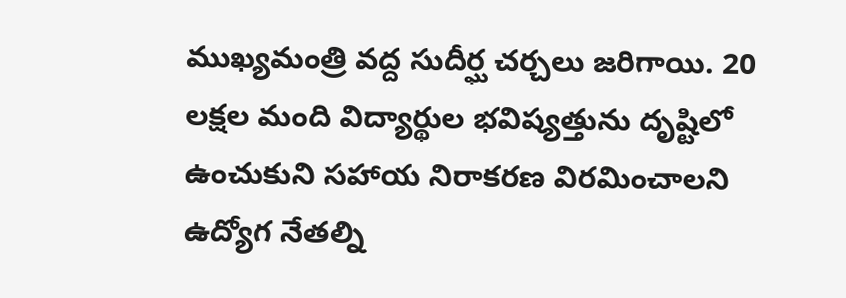ముఖ్యమంత్రి వద్ద సుదీర్ఘ చర్చలు జరిగాయి. 20 లక్షల మంది విద్యార్థుల భవిష్యత్తును దృష్టిలో ఉంచుకుని సహాయ నిరాకరణ విరమించాలని ఉద్యోగ నేతల్ని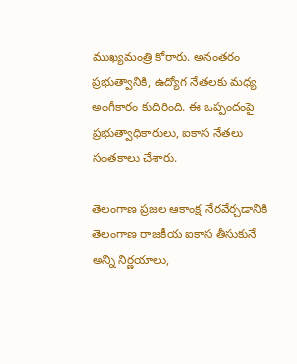ముఖ్యమంత్రి కోరారు. అనంతరం ప్రభుత్వానికి, ఉద్యోగ నేతలకు మధ్య అంగీకారం కుదిరింది. ఈ ఒప్పందంపై ప్రభుత్వాధికారులు, ఐకాస నేతలు సంతకాలు చేశారు.

తెలంగాణ ప్రజల ఆకాంక్ష నేరవేర్చడానికి తెలంగాణ రాజకీయ ఐకాస తీసుకునే అన్ని నిర్ణయాలు,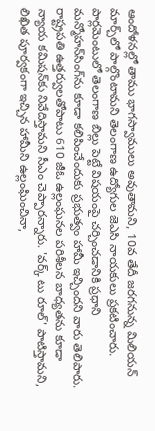ఆందోళనల్లో తాము భాగస్వాములు అవుతామని, 10వ తేదీ జరగనున్న మిలియన్‌ మార్చ్‌లో పాల్గొంటామని తెలంగాణ ఉద్యోగుల జెఎసి నాయకులు ప్రకటించారు. పార్లమెంటులో తెలంగాణ బిల్లు పెట్టే విషయంపై చర్చించడానికి ప్రధాని మన్మోహన్‌సింగ్‌ను కూడా కలిపించేందుకు ప్రభుత్వం హామీ ఇచ్చిందని వారు తెలిపారు. రాష్ట్రపతి ఉత్తర్వులతోపాటు 610 జీఓ ఉల్లంఘనల పరిశీలన బాధ్యతను కూడా న్యాయ కమిషన్‌కు నివేదిస్తామని సీఎం చెప్పారన్నారు. 'వర్క్‌ టు రూల్‌' పాటిస్తామని, లిఖిత పూర్వకంగా ఇచ్చిన హామీని ఉల్లంఘించినా,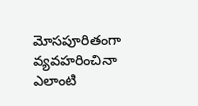మోసపూరితంగా వ్యవహరించినా ఎలాంటి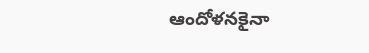ఆందోళనకైనా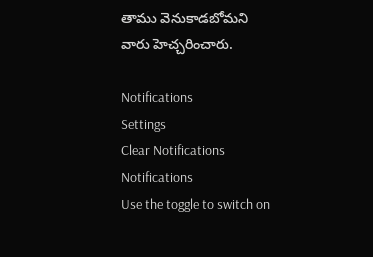తాము వెనుకాడబోమని వారు హెచ్చరించారు.

Notifications
Settings
Clear Notifications
Notifications
Use the toggle to switch on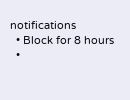notifications
  • Block for 8 hours
  •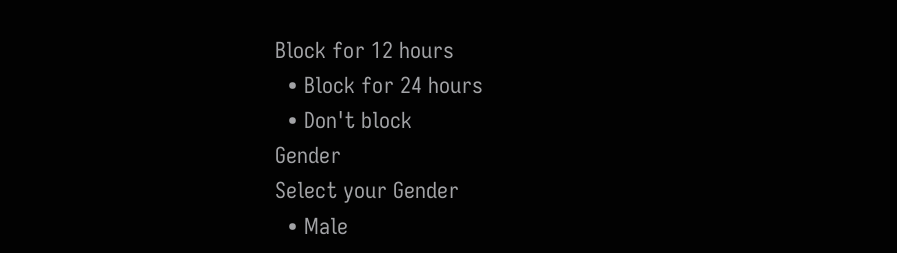Block for 12 hours
  • Block for 24 hours
  • Don't block
Gender
Select your Gender
  • Male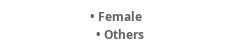• Female
  • Others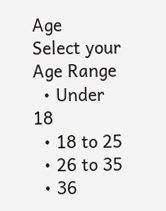Age
Select your Age Range
  • Under 18
  • 18 to 25
  • 26 to 35
  • 36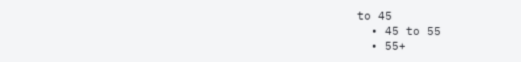to 45
  • 45 to 55
  • 55+